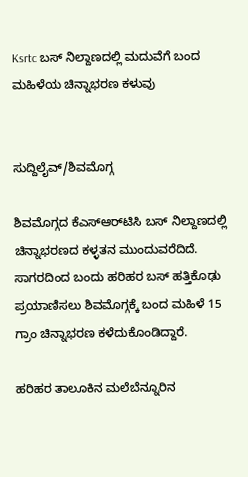Ksrtc ಬಸ್ ನಿಲ್ದಾಣದಲ್ಲಿ ಮದುವೆಗೆ ಬಂದ ಮಹಿಳೆಯ ಚಿನ್ನಾಭರಣ ಕಳುವು


ಸುದ್ದಿಲೈವ್/ಶಿವಮೊಗ್ಗ

ಶಿವಮೊಗ್ಗದ ಕೆಎಸ್ಆರ್‌ಟಿಸಿ ಬಸ್ ನಿಲ್ದಾಣದಲ್ಲಿ ಚಿನ್ನಾಭರಣದ ಕಳ್ಳತನ ಮುಂದುವರೆದಿದೆ. ಸಾಗರದಿಂದ ಬಂದು ಹರಿಹರ ಬಸ್ ಹತ್ತಿಕೊಢು ಪ್ರಯಾಣಿಸಲು ಶಿವಮೊಗ್ಗಕ್ಕೆ ಬಂದ ಮಹಿಳೆ 15 ಗ್ರಾಂ ಚಿನ್ನಾಭರಣ ಕಳೆದುಕೊಂಡಿದ್ದಾರೆ.

ಹರಿಹರ ತಾಲೂಕಿನ ಮಲೆಬೆನ್ನೂರಿನ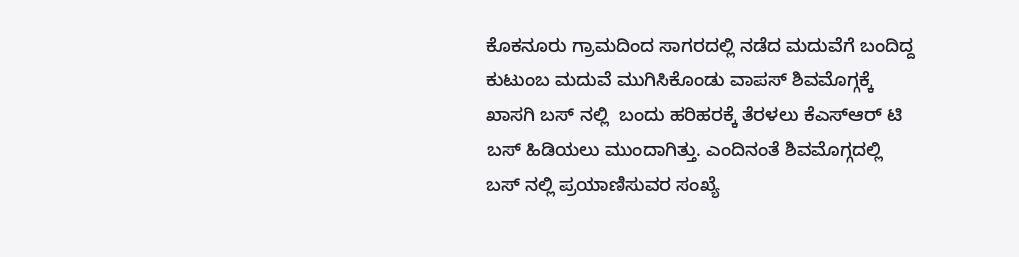ಕೊಕನೂರು ಗ್ರಾಮದಿಂದ ಸಾಗರದಲ್ಲಿ ನಡೆದ ಮದುವೆಗೆ ಬಂದಿದ್ದ ಕುಟುಂಬ ಮದುವೆ ಮುಗಿಸಿಕೊಂಡು ವಾಪಸ್ ಶಿವಮೊಗ್ಗಕ್ಕೆ ಖಾಸಗಿ ಬಸ್ ನಲ್ಲಿ  ಬಂದು ಹರಿಹರಕ್ಕೆ ತೆರಳಲು ಕೆಎಸ್ಆರ್ ಟಿ ಬಸ್ ಹಿಡಿಯಲು ಮುಂದಾಗಿತ್ತು. ಎಂದಿನಂತೆ ಶಿವಮೊಗ್ಗದಲ್ಲಿ ಬಸ್ ನಲ್ಲಿ ಪ್ರಯಾಣಿಸುವರ ಸಂಖ್ಯೆ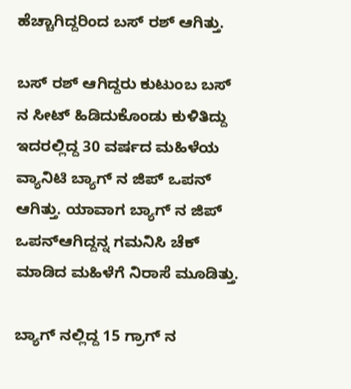ಹೆಚ್ಚಾಗಿದ್ದರಿಂದ ಬಸ್ ರಶ್ ಆಗಿತ್ತು.

ಬಸ್ ರಶ್ ಆಗಿದ್ದರು ಕುಟುಂಬ ಬಸ್ ನ ಸೀಟ್ ಹಿಡಿದುಕೊಂಡು ಕುಳಿತಿದ್ದು ಇದರಲ್ಲಿದ್ದ 30 ವರ್ಷದ ಮಹಿಳೆಯ ವ್ಯಾನಿಟಿ ಬ್ಯಾಗ್ ನ ಜಿಪ್ ಒಪನ್ ಆಗಿತ್ತು. ಯಾವಾಗ ಬ್ಯಾಗ್ ನ ಜಿಪ್ ಒಪನ್‌ಆಗಿದ್ದನ್ನ ಗಮನಿಸಿ ಚೆಕ್ ಮಾಡಿದ ಮಹಿಳೆಗೆ ನಿರಾಸೆ ಮೂಡಿತ್ತು.

ಬ್ಯಾಗ್ ನಲ್ಲಿದ್ದ 15 ಗ್ರಾಗ್ ನ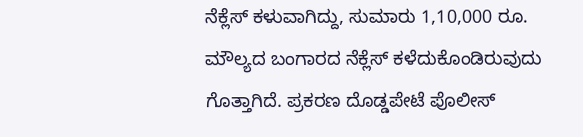ನೆಕ್ಲೆಸ್ ಕಳುವಾಗಿದ್ದು, ಸುಮಾರು 1,10,000 ರೂ. ಮೌಲ್ಯದ ಬಂಗಾರದ ನೆಕ್ಲೆಸ್ ಕಳೆದುಕೊಂಡಿರುವುದು ಗೊತ್ತಾಗಿದೆ. ಪ್ರಕರಣ ದೊಡ್ಡಪೇಟೆ ಪೊಲೀಸ್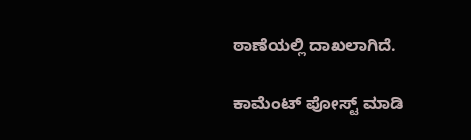ಠಾಣೆಯಲ್ಲಿ ದಾಖಲಾಗಿದೆ.

ಕಾಮೆಂಟ್‌‌ ಪೋಸ್ಟ್‌ ಮಾಡಿ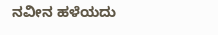ನವೀನ ಹಳೆಯದು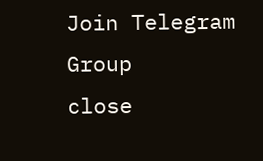Join Telegram Group
close